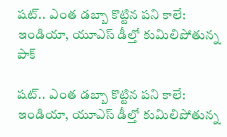షట్.. ఎంత డబ్బా కొట్టిన పని కాలే: ఇండియా, యూఎస్ డీల్తో కుమిలిపోతున్న పాక్

షట్.. ఎంత డబ్బా కొట్టిన పని కాలే: ఇండియా, యూఎస్ డీల్తో కుమిలిపోతున్న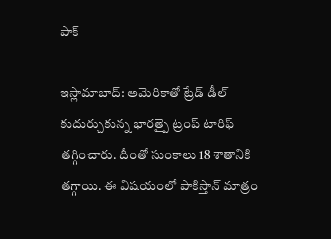పాక్

ఇస్లామాబాద్: అమెరికాతో ట్రేడ్ డీల్ కుదుర్చుకున్న భారత్పై ట్రంప్ టారిఫ్ తగ్గించారు. దీంతో సుంకాలు 18 శాతానికి తగ్గాయి. ఈ విషయంలో పాకిస్తాన్ మాత్రం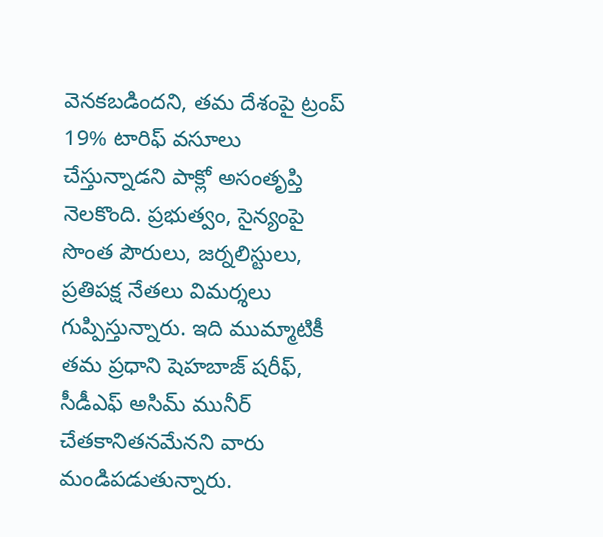వెనకబడిందని, తమ దేశంపై ట్రంప్ 19% టారిఫ్ వసూలు చేస్తున్నాడని పాక్లో అసంతృప్తి నెలకొంది. ప్రభుత్వం, సైన్యంపై సొంత పౌరులు, జర్నలిస్టులు, ప్రతిపక్ష నేతలు విమర్శలు గుప్పిస్తున్నారు. ఇది ముమ్మాటికీ తమ ప్రధాని షెహబాజ్ షరీఫ్, సీడీఎఫ్ అసిమ్ మునీర్ చేతకానితనమేనని వారు మండిపడుతున్నారు.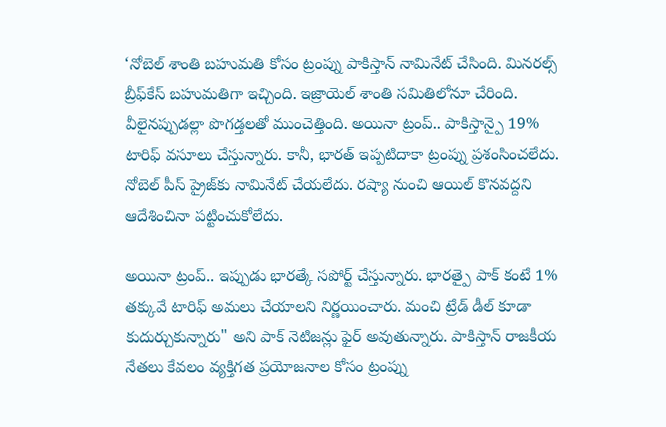‘నోబెల్ శాంతి బహుమతి కోసం ట్రంప్ను పాకిస్తాన్ నామినేట్ చేసింది. మినరల్స్ బ్రీఫ్‌‌‌‌కేస్ బహుమతిగా ఇచ్చింది. ఇజ్రాయెల్ శాంతి సమితిలోనూ చేరింది. వీలైనప్పుడల్లా పొగడ్తలతో ముంచెత్తింది. అయినా ట్రంప్.. పాకిస్తాన్పై 19% టారిఫ్ వసూలు చేస్తున్నారు. కానీ, భారత్ ఇప్పటిదాకా ట్రంప్ను ప్రశంసించలేదు. నోబెల్ పీస్ ప్రైజ్‌‌‌‌కు నామినేట్ చేయలేదు. రష్యా నుంచి ఆయిల్ కొనవద్దని ఆదేశించినా పట్టించుకోలేదు.

అయినా ట్రంప్.. ఇప్పుడు భారత్కే సపోర్ట్ చేస్తున్నారు. భారత్పై పాక్ కంటే 1% తక్కువే టారిఫ్ అమలు చేయాలని నిర్ణయించారు. మంచి ట్రేడ్ డీల్ కూడా కుదుర్చుకున్నారు" అని పాక్ నెటిజన్లు ఫైర్ అవుతున్నారు. పాకిస్తాన్ రాజకీయ నేతలు కేవలం వ్యక్తిగత ప్రయోజనాల కోసం ట్రంప్ను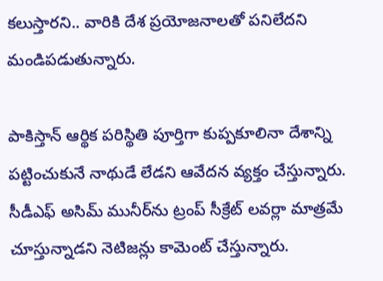కలుస్తారని.. వారికి దేశ ప్రయోజనాలతో పనిలేదని మండిపడుతున్నారు.

పాకిస్తాన్ ఆర్థిక పరిస్థితి పూర్తిగా కుప్పకూలినా దేశాన్ని పట్టించుకునే నాథుడే లేడని ఆవేదన వ్యక్తం చేస్తున్నారు. సీడీఎఫ్ అసిమ్ మునీర్‌‌‌‌ను ట్రంప్ సీక్రేట్ లవర్లా మాత్రమే చూస్తున్నాడని నెటిజన్లు కామెంట్ చేస్తున్నారు.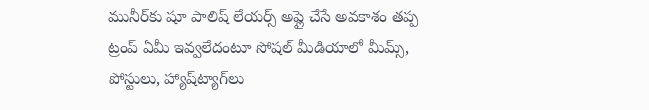మునీర్‌‌‌‌కు షూ పాలిష్ లేయర్స్ అప్లై చేసే అవకాశం తప్ప ట్రంప్ ఏమీ ఇవ్వలేదంటూ సోషల్ మీడియాలో మీమ్స్, పోస్టులు, హ్యాష్‌‌‌‌ట్యాగ్‌‌‌‌లు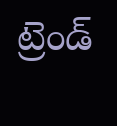ట్రెండ్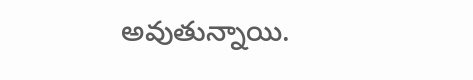అవుతున్నాయి.